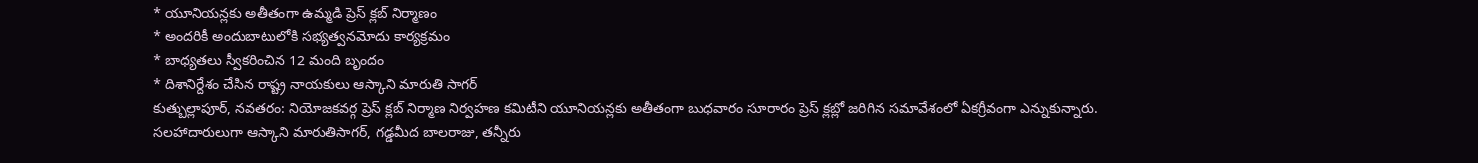* యూనియన్లకు అతీతంగా ఉమ్మడి ప్రెస్ క్లబ్ నిర్మాణం
* అందరికీ అందుబాటులోకి సభ్యత్వనమోదు కార్యక్రమం
* బాధ్యతలు స్వీకరించిన 12 మంది బృందం
* దిశానిర్దేశం చేసిన రాష్ట్ర నాయకులు ఆస్కాని మారుతి సాగర్
కుత్బుల్లాపూర్, నవతరం: నియోజకవర్గ ప్రెస్ క్లబ్ నిర్మాణ నిర్వహణ కమిటీని యూనియన్లకు అతీతంగా బుధవారం సూరారం ప్రెస్ క్లబ్లో జరిగిన సమావేశంలో ఏకగ్రీవంగా ఎన్నుకున్నారు. సలహాదారులుగా ఆస్కాని మారుతిసాగర్, గడ్డమీద బాలరాజు, తన్నీరు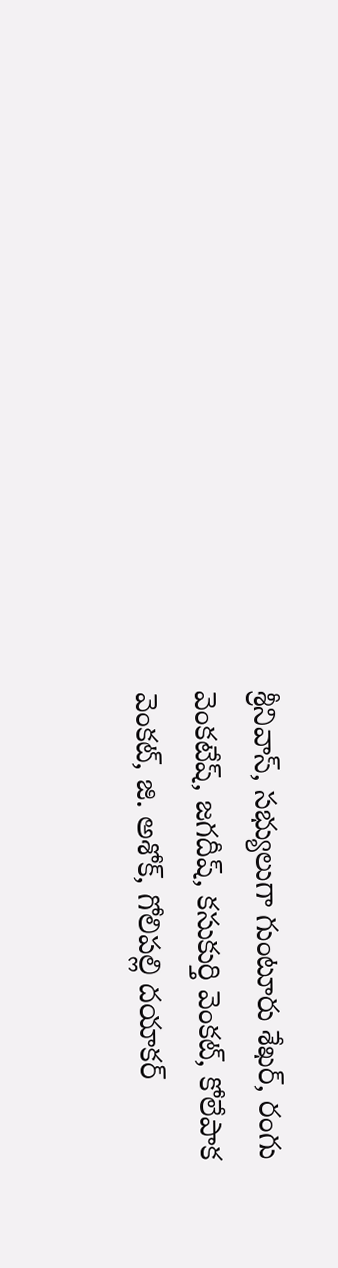శ్రీనివాస్, సభ్యులుగా గుంటూరు శేఖర్, రంగు వెంకటేష్, జగదీష్, కసుకుర్తి వెంకట్, కోలేపాక వెంకట్, జి. అశోక్, గోలిపల్లి దయాకర్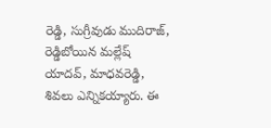రెడ్డి, సుగ్రీవుడు ముదిరాజ్, రెడ్డిబోయిన మల్లేష్ యాదవ్, మాధవరెడ్డి, శివలు ఎన్నికయ్యారు. ఈ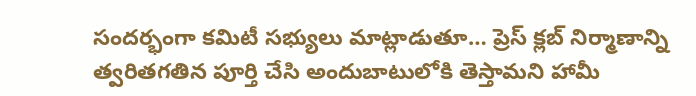సందర్భంగా కమిటీ సభ్యులు మాట్లాడుతూ… ప్రెస్ క్లబ్ నిర్మాణాన్ని త్వరితగతిన పూర్తి చేసి అందుబాటులోకి తెస్తామని హామీ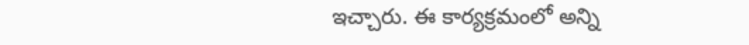ఇచ్చారు. ఈ కార్యక్రమంలో అన్ని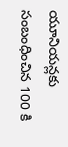యూనియన్లకు సంబంధించిన 100 కి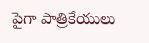పైగా పాత్రికేయులు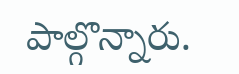పాల్గొన్నారు.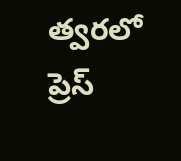త్వరలో ప్రెస్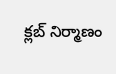క్లబ్ నిర్మాణం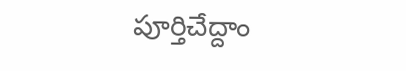పూర్తిచేద్దాం